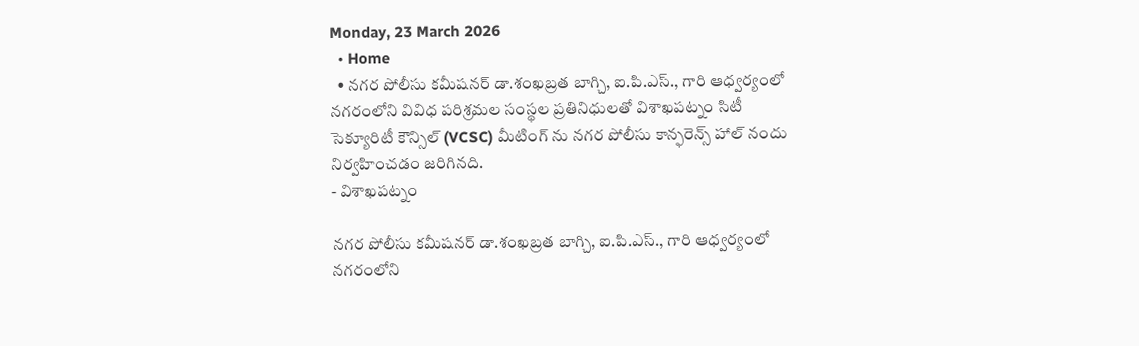Monday, 23 March 2026
  • Home
  • నగర పోలీసు కమీషనర్ డా.శంఖబ్రత బాగ్చి, ఐ.పి.ఎస్., గారి ఆధ్వర్యంలో నగరంలోని వివిధ పరిశ్రమల సంస్థల ప్రతినిధులతో విశాఖపట్నం సిటీ సెక్యూరిటీ కౌన్సిల్ (VCSC) మీటింగ్ ను నగర పోలీసు కాన్ఫరెన్స్ హాల్ నందు నిర్వహించడం జరిగినది.
- విశాఖపట్నం

నగర పోలీసు కమీషనర్ డా.శంఖబ్రత బాగ్చి, ఐ.పి.ఎస్., గారి ఆధ్వర్యంలో నగరంలోని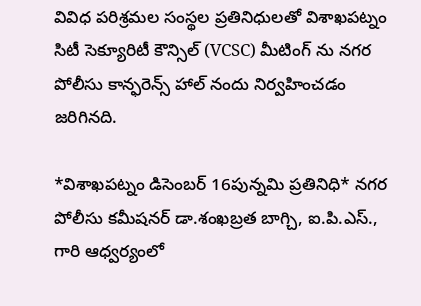వివిధ పరిశ్రమల సంస్థల ప్రతినిధులతో విశాఖపట్నం సిటీ సెక్యూరిటీ కౌన్సిల్ (VCSC) మీటింగ్ ను నగర పోలీసు కాన్ఫరెన్స్ హాల్ నందు నిర్వహించడం జరిగినది.

*విశాఖపట్నం డిసెంబర్ 16పున్నమి ప్రతినిధి* నగర పోలీసు కమీషనర్ డా.శంఖబ్రత బాగ్చి, ఐ.పి.ఎస్., గారి ఆధ్వర్యంలో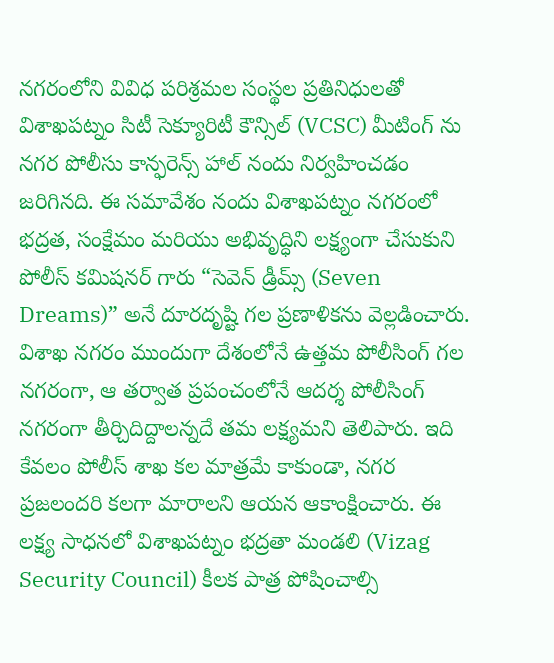నగరంలోని వివిధ పరిశ్రమల సంస్థల ప్రతినిధులతో విశాఖపట్నం సిటీ సెక్యూరిటీ కౌన్సిల్ (VCSC) మీటింగ్ ను నగర పోలీసు కాన్ఫరెన్స్ హాల్ నందు నిర్వహించడం జరిగినది. ఈ సమావేశం నందు విశాఖపట్నం నగరంలో భద్రత, సంక్షేమం మరియు అభివృద్ధిని లక్ష్యంగా చేసుకుని పోలీస్ కమిషనర్ గారు “సెవెన్ డ్రీమ్స్ (Seven Dreams)” అనే దూరదృష్టి గల ప్రణాళికను వెల్లడించారు. విశాఖ నగరం ముందుగా దేశంలోనే ఉత్తమ పోలీసింగ్ గల నగరంగా, ఆ తర్వాత ప్రపంచంలోనే ఆదర్శ పోలీసింగ్ నగరంగా తీర్చిదిద్దాలన్నదే తమ లక్ష్యమని తెలిపారు. ఇది కేవలం పోలీస్ శాఖ కల మాత్రమే కాకుండా, నగర ప్రజలందరి కలగా మారాలని ఆయన ఆకాంక్షించారు. ఈ లక్ష్య సాధనలో విశాఖపట్నం భద్రతా మండలి (Vizag Security Council) కీలక పాత్ర పోషించాల్సి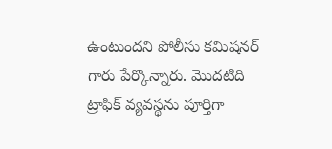ఉంటుందని పోలీసు కమిషనర్ గారు పేర్కొన్నారు. మొదటిది ట్రాఫిక్ వ్యవస్థను పూర్తిగా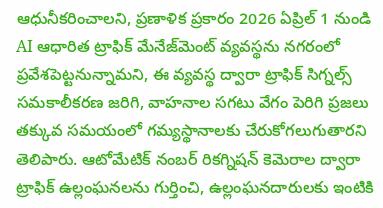ఆధునీకరించాలని, ప్రణాళిక ప్రకారం 2026 ఏప్రిల్ 1 నుండి AI ఆధారిత ట్రాఫిక్ మేనేజ్‌మెంట్ వ్యవస్థను నగరంలో ప్రవేశపెట్టనున్నామని, ఈ వ్యవస్థ ద్వారా ట్రాఫిక్ సిగ్నల్స్ సమకాలీకరణ జరిగి, వాహనాల సగటు వేగం పెరిగి ప్రజలు తక్కువ సమయంలో గమ్యస్థానాలకు చేరుకోగలుగుతారని తెలిపారు. ఆటోమేటిక్ నంబర్ రికగ్నిషన్ కెమెరాల ద్వారా ట్రాఫిక్ ఉల్లంఘనలను గుర్తించి, ఉల్లంఘనదారులకు ఇంటికి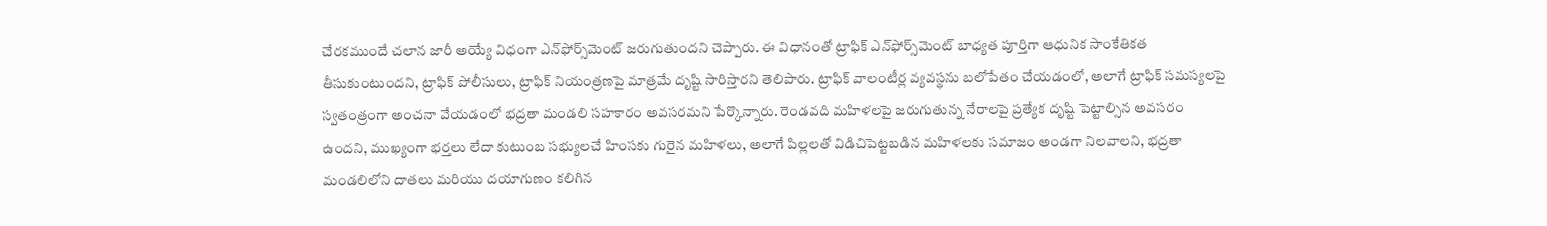చేరకముందే చలాన జారీ అయ్యే విధంగా ఎన్‌ఫోర్స్‌మెంట్ జరుగుతుందని చెప్పారు. ఈ విధానంతో ట్రాఫిక్ ఎన్‌ఫోర్స్‌మెంట్ బాధ్యత పూర్తిగా ఆధునిక సాంకేతికత తీసుకుంటుందని, ట్రాఫిక్ పోలీసులు, ట్రాఫిక్ నియంత్రణపై మాత్రమే దృష్టి సారిస్తారని తెలిపారు. ట్రాఫిక్ వాలంటీర్ల వ్యవస్థను బలోపేతం చేయడంలో, అలాగే ట్రాఫిక్ సమస్యలపై స్వతంత్రంగా అంచనా వేయడంలో భద్రతా మండలి సహకారం అవసరమని పేర్కొన్నారు. రెండవది మహిళలపై జరుగుతున్న నేరాలపై ప్రత్యేక దృష్టి పెట్టాల్సిన అవసరం ఉందని, ముఖ్యంగా భర్తలు లేదా కుటుంబ సభ్యులచే హింసకు గురైన మహిళలు, అలాగే పిల్లలతో విడిచిపెట్టబడిన మహిళలకు సమాజం అండగా నిలవాలని, భద్రతా మండలిలోని దాతలు మరియు దయాగుణం కలిగిన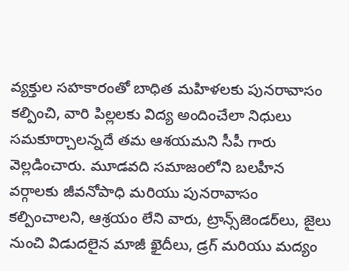వ్యక్తుల సహకారంతో బాధిత మహిళలకు పునరావాసం కల్పించి, వారి పిల్లలకు విద్య అందించేలా నిధులు సమకూర్చాలన్నదే తమ ఆశయమని సీపీ గారు వెల్లడించారు. మూడవది సమాజంలోని బలహీన వర్గాలకు జీవనోపాధి మరియు పునరావాసం కల్పించాలని, ఆశ్రయం లేని వారు, ట్రాన్స్‌జెండర్‌లు, జైలు నుంచి విడుదలైన మాజీ ఖైదీలు, డ్రగ్ మరియు మద్యం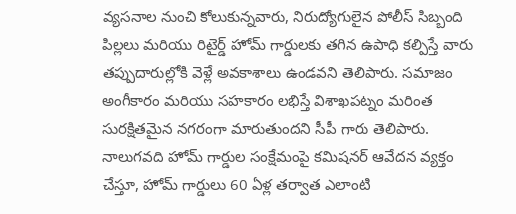వ్యసనాల నుంచి కోలుకున్నవారు, నిరుద్యోగులైన పోలీస్ సిబ్బంది పిల్లలు మరియు రిటైర్డ్ హోమ్ గార్డులకు తగిన ఉపాధి కల్పిస్తే వారు తప్పుదారుల్లోకి వెళ్లే అవకాశాలు ఉండవని తెలిపారు. సమాజం అంగీకారం మరియు సహకారం లభిస్తే విశాఖపట్నం మరింత సురక్షితమైన నగరంగా మారుతుందని సీపీ గారు తెలిపారు. నాలుగవది హోమ్ గార్డుల సంక్షేమంపై కమిషనర్ ఆవేదన వ్యక్తం చేస్తూ, హోమ్ గార్డులు 60 ఏళ్ల తర్వాత ఎలాంటి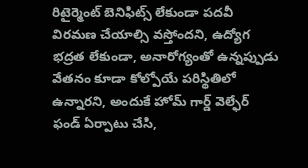రిటైర్మెంట్ బెనిఫిట్స్ లేకుండా పదవీ విరమణ చేయాల్సి వస్తోందని, ఉద్యోగ భద్రత లేకుండా, అనారోగ్యంతో ఉన్నప్పుడు వేతనం కూడా కోల్పోయే పరిస్థితిలో ఉన్నారని, అందుకే హోమ్ గార్డ్ వెల్ఫేర్ ఫండ్ ఏర్పాటు చేసి,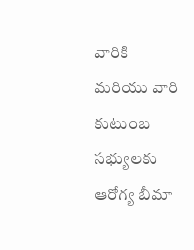వారికి మరియు వారి కుటుంబ సభ్యులకు ఆరోగ్య బీమా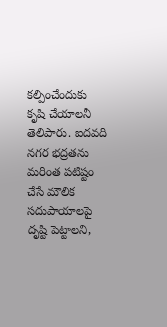కల్పించేందుకు కృషి చేయాలనీ తెలిపారు. ఐదవది నగర భద్రతను మరింత పటిష్టం చేసే మౌలిక సదుపాయాలపై దృష్టి పెట్టాలని,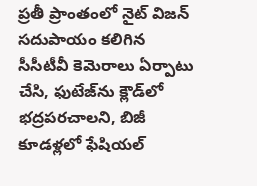ప్రతీ ప్రాంతంలో నైట్ విజన్ సదుపాయం కలిగిన సీసీటీవీ కెమెరాలు ఏర్పాటు చేసి, ఫుటేజ్‌ను క్లౌడ్‌లో భద్రపరచాలని, బిజీ కూడళ్లలో ఫేషియల్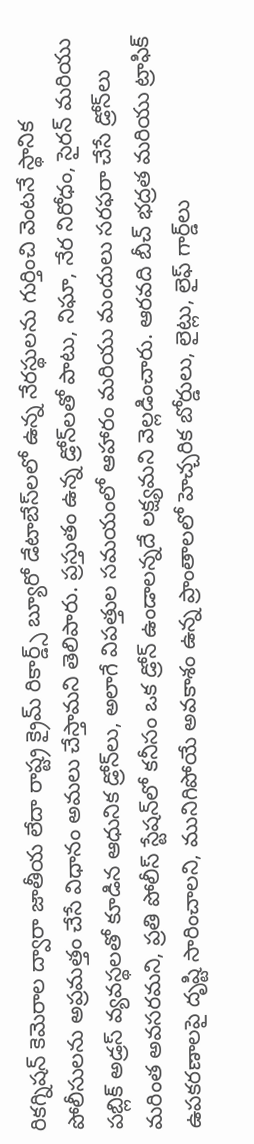రికగ్నిషన్ కెమెరాల ద్వారా జాతీయ లేదా రాష్ట్ర క్రైమ్ రికార్డ్స్ బ్యూరో డేటాబేస్‌లలో ఉన్న నేరస్థులను గుర్తించి వెంటనే స్థానిక పోలీసులను అప్రమత్తం చేసే విధానం అమలు చేస్తామని తెలిపారు. ప్రస్తుతం ఉన్న డ్రోన్‌లతో పాటు, నిఘా, నేర నిరోధం, సైరన్ మరియు పబ్లిక్ అడ్రస్ వ్యవస్థలతో కూడిన ఆధునిక డ్రోన్‌లు, అలాగే విపత్తుల సమయంలో ఆహారం మరియు మందులు సరఫరా చేసే డ్రోన్‌లు మరింత అవసరమని, ప్రతి పోలీస్ స్టేషన్‌లో కనీసం ఒక డ్రోన్ ఉండాలన్నదే లక్ష్యమని వెల్లడించారు. ఆరవది బీచ్ భద్రత మరియు ట్రాఫిక్ ఉపకరణాలపై దృష్టి సారించాలని, మునిగిపోయే అవకాశం ఉన్న ప్రాంతాలలో హెచ్చరిక బోర్డులు, లైట్లు, లైఫ్ గార్డ్‌లు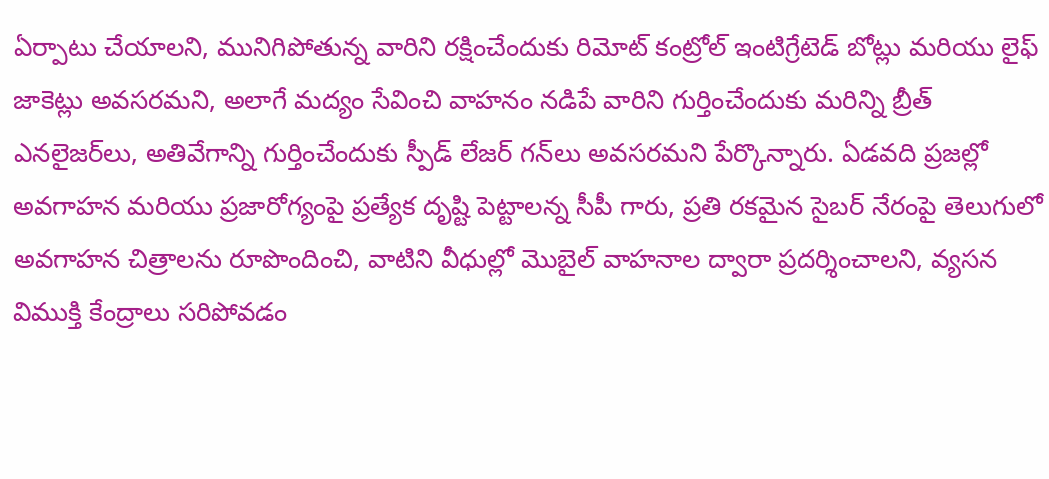ఏర్పాటు చేయాలని, మునిగిపోతున్న వారిని రక్షించేందుకు రిమోట్ కంట్రోల్ ఇంటిగ్రేటెడ్ బోట్లు మరియు లైఫ్ జాకెట్లు అవసరమని, అలాగే మద్యం సేవించి వాహనం నడిపే వారిని గుర్తించేందుకు మరిన్ని బ్రీత్ ఎనలైజర్‌లు, అతివేగాన్ని గుర్తించేందుకు స్పీడ్ లేజర్ గన్‌లు అవసరమని పేర్కొన్నారు. ఏడవది ప్రజల్లో అవగాహన మరియు ప్రజారోగ్యంపై ప్రత్యేక దృష్టి పెట్టాలన్న సీపీ గారు, ప్రతి రకమైన సైబర్ నేరంపై తెలుగులో అవగాహన చిత్రాలను రూపొందించి, వాటిని వీధుల్లో మొబైల్ వాహనాల ద్వారా ప్రదర్శించాలని, వ్యసన విముక్తి కేంద్రాలు సరిపోవడం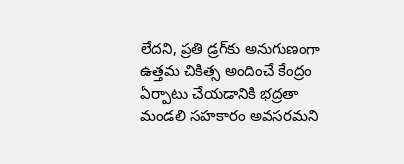లేదని, ప్రతి డ్రగ్‌కు అనుగుణంగా ఉత్తమ చికిత్స అందించే కేంద్రం ఏర్పాటు చేయడానికి భద్రతా మండలి సహకారం అవసరమని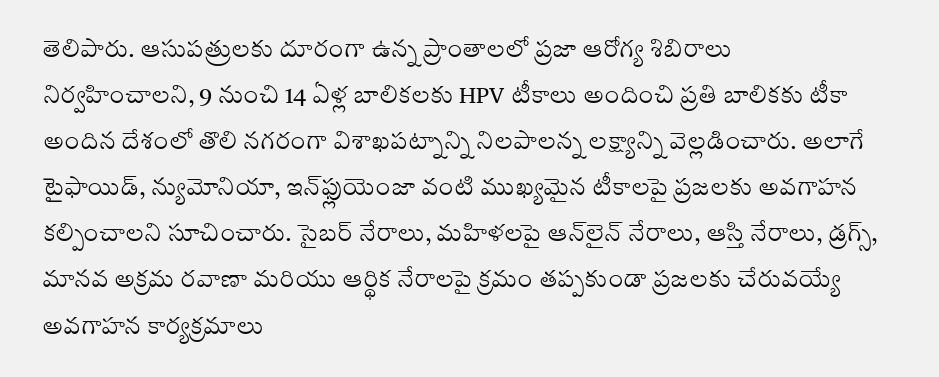తెలిపారు. ఆసుపత్రులకు దూరంగా ఉన్న ప్రాంతాలలో ప్రజా ఆరోగ్య శిబిరాలు నిర్వహించాలని, 9 నుంచి 14 ఏళ్ల బాలికలకు HPV టీకాలు అందించి ప్రతి బాలికకు టీకా అందిన దేశంలో తొలి నగరంగా విశాఖపట్నాన్ని నిలపాలన్న లక్ష్యాన్ని వెల్లడించారు. అలాగే టైఫాయిడ్, న్యుమోనియా, ఇన్‌ఫ్లుయెంజా వంటి ముఖ్యమైన టీకాలపై ప్రజలకు అవగాహన కల్పించాలని సూచించారు. సైబర్ నేరాలు, మహిళలపై ఆన్‌లైన్ నేరాలు, ఆస్తి నేరాలు, డ్రగ్స్, మానవ అక్రమ రవాణా మరియు ఆర్థిక నేరాలపై క్రమం తప్పకుండా ప్రజలకు చేరువయ్యే అవగాహన కార్యక్రమాలు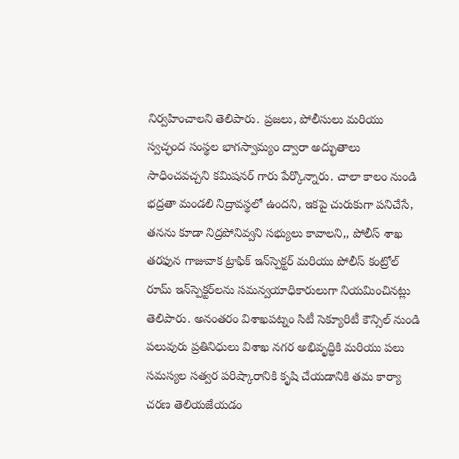నిర్వహించాలని తెలిపారు. ప్రజలు, పోలీసులు మరియు స్వచ్ఛంద సంస్థల భాగస్వామ్యం ద్వారా అద్భుతాలు సాధించవచ్చని కమిషనర్ గారు పేర్కొన్నారు. చాలా కాలం నుండి భద్రతా మండలి నిద్రావస్థలో ఉందని, ఇకపై చురుకుగా పనిచేసే, తనను కూడా నిద్రపోనివ్వని సభ్యులు కావాలని,, పోలీస్ శాఖ తరఫున గాజువాక ట్రాఫిక్ ఇన్‌స్పెక్టర్ మరియు పోలీస్ కంట్రోల్ రూమ్ ఇన్‌స్పెక్టర్‌లను సమన్వయాధికారులుగా నియమించినట్లు తెలిపారు. అనంతరం విశాఖపట్నం సిటీ సెక్యూరిటీ కౌన్సిల్ నుండి పలువురు ప్రతినిధులు విశాఖ నగర అభివృద్ధికి మరియు పలు సమస్యల సత్వర పరిష్కారానికి కృషి చేయడానికి తమ కార్యా చరణ తెలియజేయడం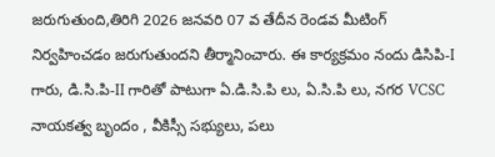జరుగుతుంది,తిరిగి 2026 జనవరి 07 వ తేదీన రెండవ మీటింగ్ నిర్వహించడం జరుగుతుందని తీర్మానించారు. ఈ కార్యక్రమం నందు డిసిపి-I గారు, డి.సి.పి-II గారితో పాటుగా ఏ.డి.సి.పి లు, ఏ.సి.పి లు, నగర VCSC నాయకత్వ బృందం , వీకిస్సీ సభ్యులు, పలు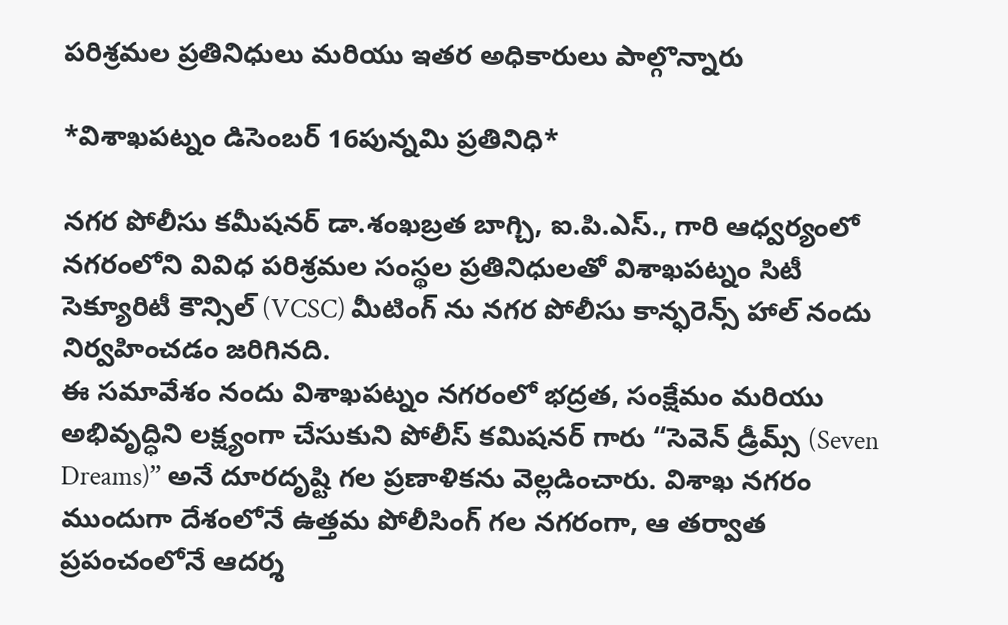పరిశ్రమల ప్రతినిధులు మరియు ఇతర అధికారులు పాల్గొన్నారు

*విశాఖపట్నం డిసెంబర్ 16పున్నమి ప్రతినిధి*

నగర పోలీసు కమీషనర్ డా.శంఖబ్రత బాగ్చి, ఐ.పి.ఎస్., గారి ఆధ్వర్యంలో నగరంలోని వివిధ పరిశ్రమల సంస్థల ప్రతినిధులతో విశాఖపట్నం సిటీ సెక్యూరిటీ కౌన్సిల్ (VCSC) మీటింగ్ ను నగర పోలీసు కాన్ఫరెన్స్ హాల్ నందు నిర్వహించడం జరిగినది.
ఈ సమావేశం నందు విశాఖపట్నం నగరంలో భద్రత, సంక్షేమం మరియు అభివృద్ధిని లక్ష్యంగా చేసుకుని పోలీస్ కమిషనర్ గారు “సెవెన్ డ్రీమ్స్ (Seven Dreams)” అనే దూరదృష్టి గల ప్రణాళికను వెల్లడించారు. విశాఖ నగరం ముందుగా దేశంలోనే ఉత్తమ పోలీసింగ్ గల నగరంగా, ఆ తర్వాత ప్రపంచంలోనే ఆదర్శ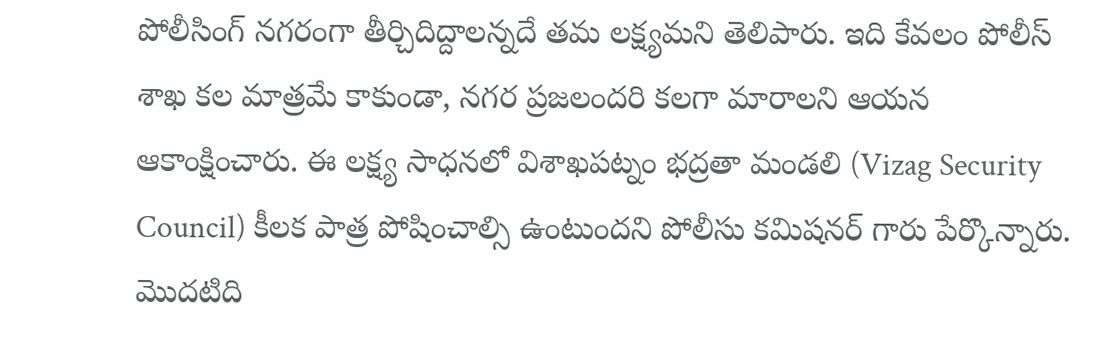పోలీసింగ్ నగరంగా తీర్చిదిద్దాలన్నదే తమ లక్ష్యమని తెలిపారు. ఇది కేవలం పోలీస్ శాఖ కల మాత్రమే కాకుండా, నగర ప్రజలందరి కలగా మారాలని ఆయన ఆకాంక్షించారు. ఈ లక్ష్య సాధనలో విశాఖపట్నం భద్రతా మండలి (Vizag Security Council) కీలక పాత్ర పోషించాల్సి ఉంటుందని పోలీసు కమిషనర్ గారు పేర్కొన్నారు.
మొదటిది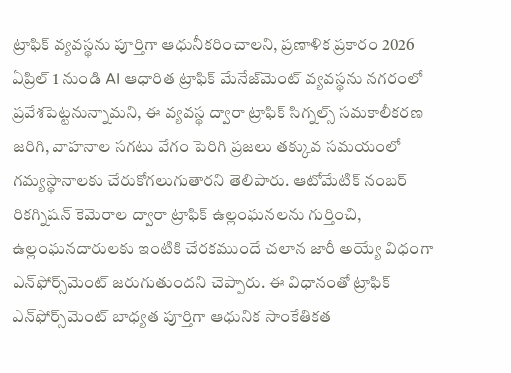ట్రాఫిక్ వ్యవస్థను పూర్తిగా ఆధునీకరించాలని, ప్రణాళిక ప్రకారం 2026 ఏప్రిల్ 1 నుండి AI ఆధారిత ట్రాఫిక్ మేనేజ్‌మెంట్ వ్యవస్థను నగరంలో ప్రవేశపెట్టనున్నామని, ఈ వ్యవస్థ ద్వారా ట్రాఫిక్ సిగ్నల్స్ సమకాలీకరణ జరిగి, వాహనాల సగటు వేగం పెరిగి ప్రజలు తక్కువ సమయంలో గమ్యస్థానాలకు చేరుకోగలుగుతారని తెలిపారు. ఆటోమేటిక్ నంబర్ రికగ్నిషన్ కెమెరాల ద్వారా ట్రాఫిక్ ఉల్లంఘనలను గుర్తించి, ఉల్లంఘనదారులకు ఇంటికి చేరకముందే చలాన జారీ అయ్యే విధంగా ఎన్‌ఫోర్స్‌మెంట్ జరుగుతుందని చెప్పారు. ఈ విధానంతో ట్రాఫిక్ ఎన్‌ఫోర్స్‌మెంట్ బాధ్యత పూర్తిగా ఆధునిక సాంకేతికత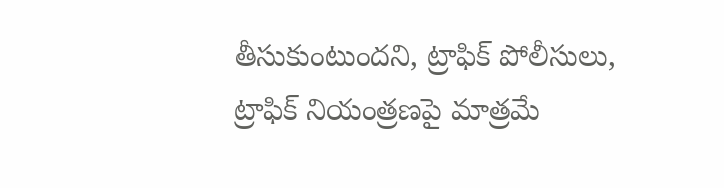తీసుకుంటుందని, ట్రాఫిక్ పోలీసులు, ట్రాఫిక్ నియంత్రణపై మాత్రమే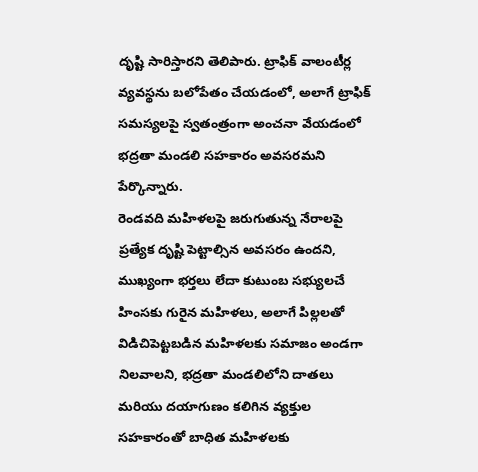దృష్టి సారిస్తారని తెలిపారు. ట్రాఫిక్ వాలంటీర్ల వ్యవస్థను బలోపేతం చేయడంలో, అలాగే ట్రాఫిక్ సమస్యలపై స్వతంత్రంగా అంచనా వేయడంలో భద్రతా మండలి సహకారం అవసరమని పేర్కొన్నారు.
రెండవది మహిళలపై జరుగుతున్న నేరాలపై ప్రత్యేక దృష్టి పెట్టాల్సిన అవసరం ఉందని, ముఖ్యంగా భర్తలు లేదా కుటుంబ సభ్యులచే హింసకు గురైన మహిళలు, అలాగే పిల్లలతో విడిచిపెట్టబడిన మహిళలకు సమాజం అండగా నిలవాలని, భద్రతా మండలిలోని దాతలు మరియు దయాగుణం కలిగిన వ్యక్తుల సహకారంతో బాధిత మహిళలకు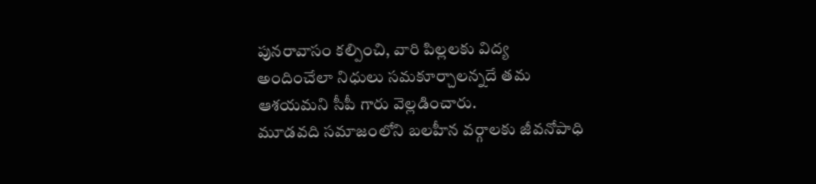పునరావాసం కల్పించి, వారి పిల్లలకు విద్య అందించేలా నిధులు సమకూర్చాలన్నదే తమ ఆశయమని సీపీ గారు వెల్లడించారు.
మూడవది సమాజంలోని బలహీన వర్గాలకు జీవనోపాధి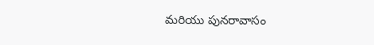మరియు పునరావాసం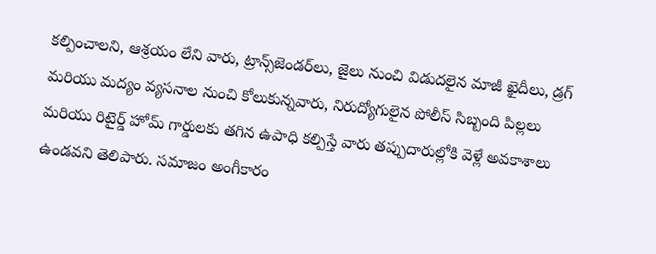కల్పించాలని, ఆశ్రయం లేని వారు, ట్రాన్స్‌జెండర్‌లు, జైలు నుంచి విడుదలైన మాజీ ఖైదీలు, డ్రగ్ మరియు మద్యం వ్యసనాల నుంచి కోలుకున్నవారు, నిరుద్యోగులైన పోలీస్ సిబ్బంది పిల్లలు మరియు రిటైర్డ్ హోమ్ గార్డులకు తగిన ఉపాధి కల్పిస్తే వారు తప్పుదారుల్లోకి వెళ్లే అవకాశాలు ఉండవని తెలిపారు. సమాజం అంగీకారం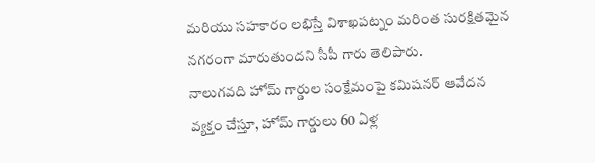మరియు సహకారం లభిస్తే విశాఖపట్నం మరింత సురక్షితమైన నగరంగా మారుతుందని సీపీ గారు తెలిపారు.
నాలుగవది హోమ్ గార్డుల సంక్షేమంపై కమిషనర్ ఆవేదన వ్యక్తం చేస్తూ, హోమ్ గార్డులు 60 ఏళ్ల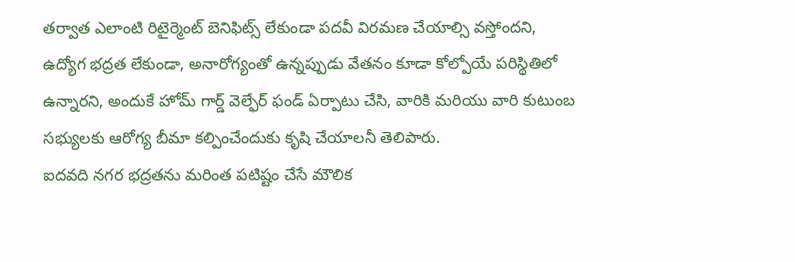తర్వాత ఎలాంటి రిటైర్మెంట్ బెనిఫిట్స్ లేకుండా పదవీ విరమణ చేయాల్సి వస్తోందని, ఉద్యోగ భద్రత లేకుండా, అనారోగ్యంతో ఉన్నప్పుడు వేతనం కూడా కోల్పోయే పరిస్థితిలో ఉన్నారని, అందుకే హోమ్ గార్డ్ వెల్ఫేర్ ఫండ్ ఏర్పాటు చేసి, వారికి మరియు వారి కుటుంబ సభ్యులకు ఆరోగ్య బీమా కల్పించేందుకు కృషి చేయాలనీ తెలిపారు.
ఐదవది నగర భద్రతను మరింత పటిష్టం చేసే మౌలిక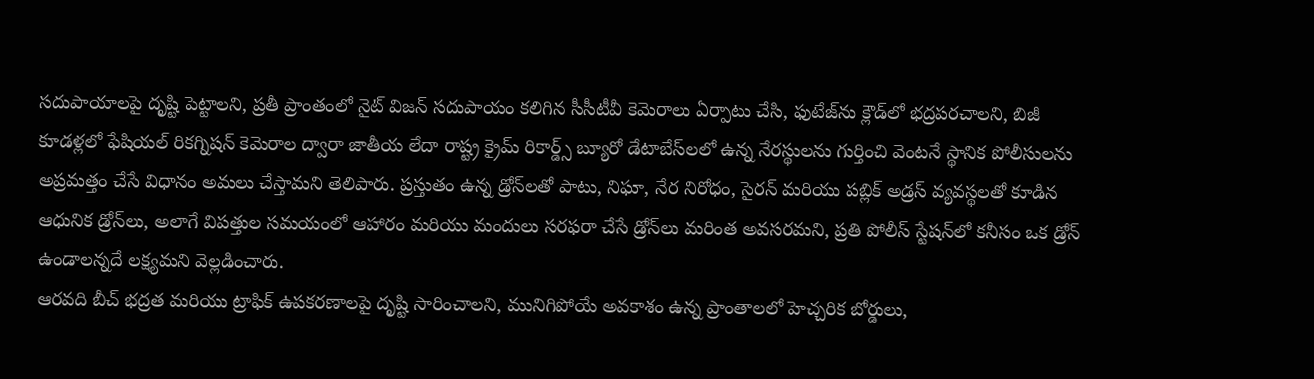సదుపాయాలపై దృష్టి పెట్టాలని, ప్రతీ ప్రాంతంలో నైట్ విజన్ సదుపాయం కలిగిన సీసీటీవీ కెమెరాలు ఏర్పాటు చేసి, ఫుటేజ్‌ను క్లౌడ్‌లో భద్రపరచాలని, బిజీ కూడళ్లలో ఫేషియల్ రికగ్నిషన్ కెమెరాల ద్వారా జాతీయ లేదా రాష్ట్ర క్రైమ్ రికార్డ్స్ బ్యూరో డేటాబేస్‌లలో ఉన్న నేరస్థులను గుర్తించి వెంటనే స్థానిక పోలీసులను అప్రమత్తం చేసే విధానం అమలు చేస్తామని తెలిపారు. ప్రస్తుతం ఉన్న డ్రోన్‌లతో పాటు, నిఘా, నేర నిరోధం, సైరన్ మరియు పబ్లిక్ అడ్రస్ వ్యవస్థలతో కూడిన ఆధునిక డ్రోన్‌లు, అలాగే విపత్తుల సమయంలో ఆహారం మరియు మందులు సరఫరా చేసే డ్రోన్‌లు మరింత అవసరమని, ప్రతి పోలీస్ స్టేషన్‌లో కనీసం ఒక డ్రోన్ ఉండాలన్నదే లక్ష్యమని వెల్లడించారు.
ఆరవది బీచ్ భద్రత మరియు ట్రాఫిక్ ఉపకరణాలపై దృష్టి సారించాలని, మునిగిపోయే అవకాశం ఉన్న ప్రాంతాలలో హెచ్చరిక బోర్డులు,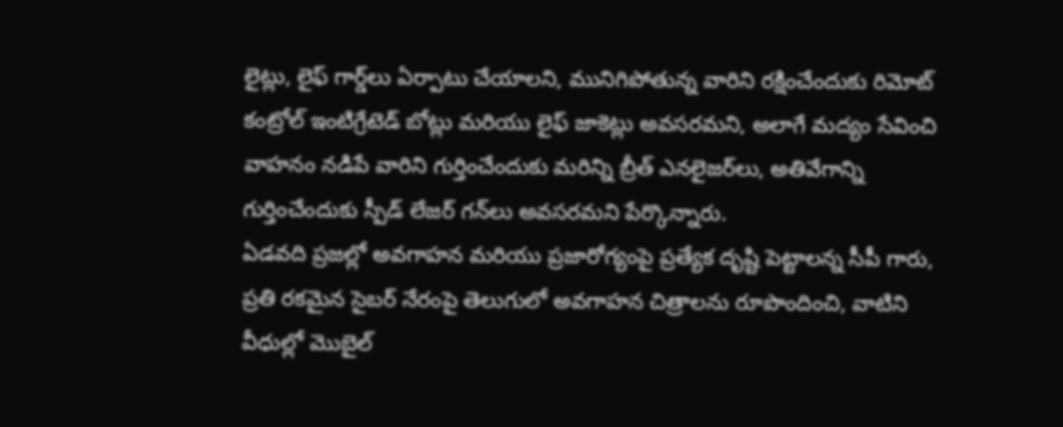లైట్లు, లైఫ్ గార్డ్‌లు ఏర్పాటు చేయాలని, మునిగిపోతున్న వారిని రక్షించేందుకు రిమోట్ కంట్రోల్ ఇంటిగ్రేటెడ్ బోట్లు మరియు లైఫ్ జాకెట్లు అవసరమని, అలాగే మద్యం సేవించి వాహనం నడిపే వారిని గుర్తించేందుకు మరిన్ని బ్రీత్ ఎనలైజర్‌లు, అతివేగాన్ని గుర్తించేందుకు స్పీడ్ లేజర్ గన్‌లు అవసరమని పేర్కొన్నారు.
ఏడవది ప్రజల్లో అవగాహన మరియు ప్రజారోగ్యంపై ప్రత్యేక దృష్టి పెట్టాలన్న సీపీ గారు, ప్రతి రకమైన సైబర్ నేరంపై తెలుగులో అవగాహన చిత్రాలను రూపొందించి, వాటిని వీధుల్లో మొబైల్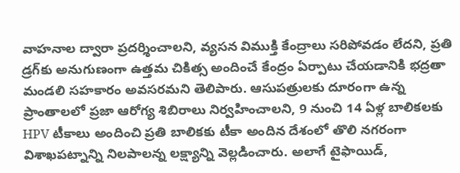వాహనాల ద్వారా ప్రదర్శించాలని, వ్యసన విముక్తి కేంద్రాలు సరిపోవడం లేదని, ప్రతి డ్రగ్‌కు అనుగుణంగా ఉత్తమ చికిత్స అందించే కేంద్రం ఏర్పాటు చేయడానికి భద్రతా మండలి సహకారం అవసరమని తెలిపారు. ఆసుపత్రులకు దూరంగా ఉన్న ప్రాంతాలలో ప్రజా ఆరోగ్య శిబిరాలు నిర్వహించాలని, 9 నుంచి 14 ఏళ్ల బాలికలకు HPV టీకాలు అందించి ప్రతి బాలికకు టీకా అందిన దేశంలో తొలి నగరంగా విశాఖపట్నాన్ని నిలపాలన్న లక్ష్యాన్ని వెల్లడించారు. అలాగే టైఫాయిడ్,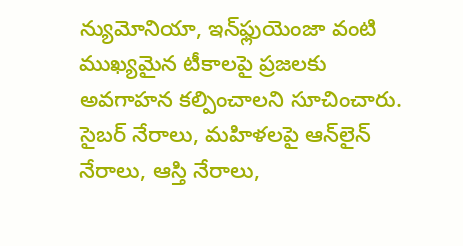న్యుమోనియా, ఇన్‌ఫ్లుయెంజా వంటి ముఖ్యమైన టీకాలపై ప్రజలకు అవగాహన కల్పించాలని సూచించారు. సైబర్ నేరాలు, మహిళలపై ఆన్‌లైన్ నేరాలు, ఆస్తి నేరాలు,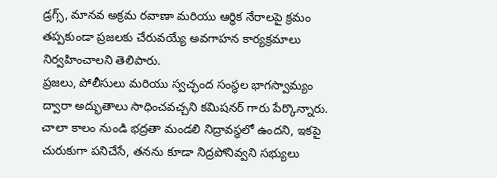డ్రగ్స్, మానవ అక్రమ రవాణా మరియు ఆర్థిక నేరాలపై క్రమం తప్పకుండా ప్రజలకు చేరువయ్యే అవగాహన కార్యక్రమాలు నిర్వహించాలని తెలిపారు.
ప్రజలు, పోలీసులు మరియు స్వచ్ఛంద సంస్థల భాగస్వామ్యం ద్వారా అద్భుతాలు సాధించవచ్చని కమిషనర్ గారు పేర్కొన్నారు. చాలా కాలం నుండి భద్రతా మండలి నిద్రావస్థలో ఉందని, ఇకపై చురుకుగా పనిచేసే, తనను కూడా నిద్రపోనివ్వని సభ్యులు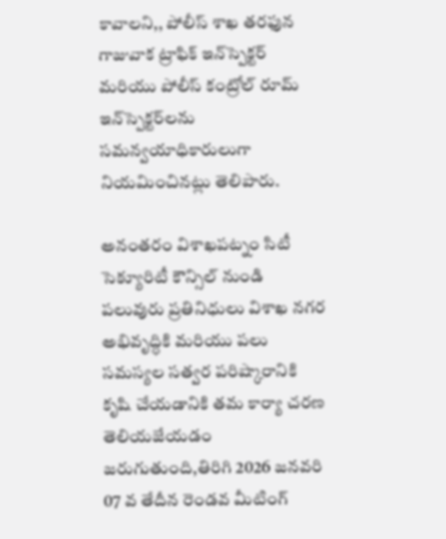కావాలని,, పోలీస్ శాఖ తరఫున గాజువాక ట్రాఫిక్ ఇన్‌స్పెక్టర్ మరియు పోలీస్ కంట్రోల్ రూమ్ ఇన్‌స్పెక్టర్‌లను సమన్వయాధికారులుగా నియమించినట్లు తెలిపారు.

అనంతరం విశాఖపట్నం సిటీ సెక్యూరిటీ కౌన్సిల్ నుండి పలువురు ప్రతినిధులు విశాఖ నగర అభివృద్ధికి మరియు పలు సమస్యల సత్వర పరిష్కారానికి కృషి చేయడానికి తమ కార్యా చరణ తెలియజేయడం జరుగుతుంది,తిరిగి 2026 జనవరి 07 వ తేదీన రెండవ మీటింగ్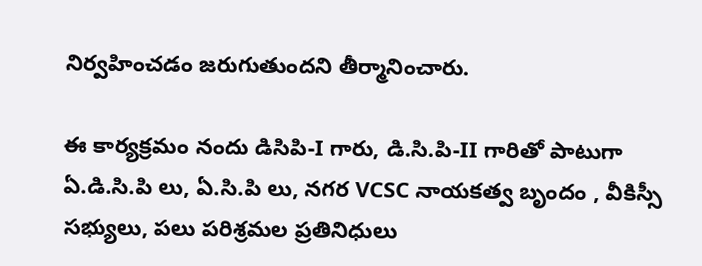నిర్వహించడం జరుగుతుందని తీర్మానించారు.

ఈ కార్యక్రమం నందు డిసిపి-I గారు, డి.సి.పి-II గారితో పాటుగా ఏ.డి.సి.పి లు, ఏ.సి.పి లు, నగర VCSC నాయకత్వ బృందం , వీకిస్సీ సభ్యులు, పలు పరిశ్రమల ప్రతినిధులు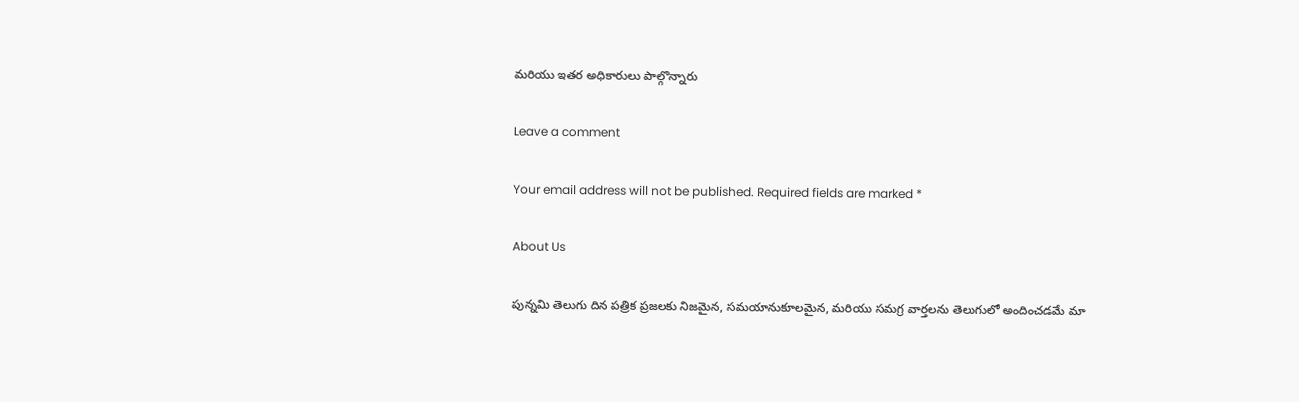మరియు ఇతర అధికారులు పాల్గొన్నారు

Leave a comment

Your email address will not be published. Required fields are marked *

About Us

పున్నమి తెలుగు దిన పత్రిక ప్రజలకు నిజమైన, సమయానుకూలమైన, మరియు సమగ్ర వార్తలను తెలుగులో అందించడమే మా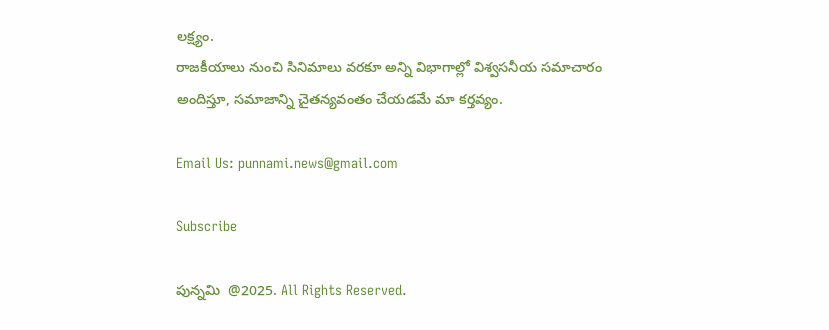లక్ష్యం.
రాజకీయాలు నుంచి సినిమాలు వరకూ అన్ని విభాగాల్లో విశ్వసనీయ సమాచారం అందిస్తూ, సమాజాన్ని చైతన్యవంతం చేయడమే మా కర్తవ్యం.

Email Us: punnami.news@gmail.com

Subscribe

పున్నమి  @2025. All Rights Reserved.